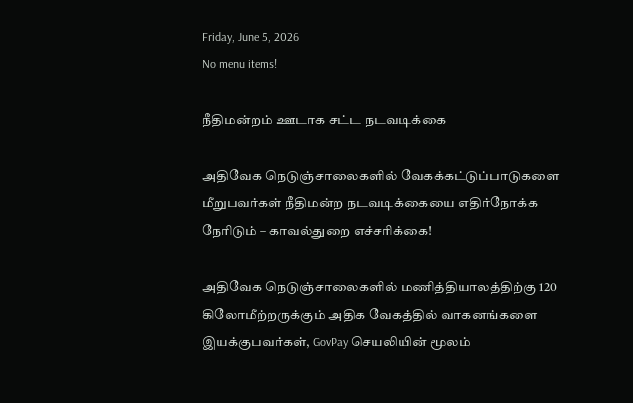Friday, June 5, 2026
No menu items!

நீதிமன்றம் ஊடாக சட்ட நடவடிக்கை

அதிவேக நெடுஞ்சாலைகளில் வேகக்கட்டுப்பாடுகளை மீறுபவர்கள் நீதிமன்ற நடவடிக்கையை எதிர்நோக்க நேரிடும் – காவல்துறை எச்சரிக்கை!

அதிவேக நெடுஞ்சாலைகளில் மணித்தியாலத்திற்கு 120 கிலோமீற்றருக்கும் அதிக வேகத்தில் வாகனங்களை இயக்குபவர்கள், GovPay செயலியின் மூலம்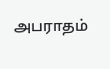அபராதம்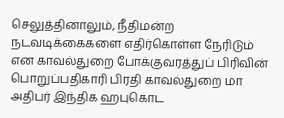செலுத்தினாலும், நீதிமன்ற நடவடிக்கைகளை எதிர்கொள்ள நேரிடும் என காவல்துறை போக்குவரத்துப் பிரிவின் பொறுப்பதிகாரி பிரதி காவல்துறை மா அதிபர் இந்திக ஹபுகொட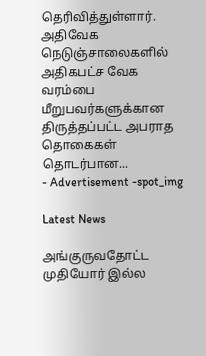தெரிவித்துள்ளார். அதிவேக நெடுஞ்சாலைகளில் அதிகபட்ச வேக வரம்பை மீறுபவர்களுக்கான திருத்தப்பட்ட அபராத தொகைகள் தொடர்பான...
- Advertisement -spot_img

Latest News

அங்குருவதோட்ட முதியோர் இல்ல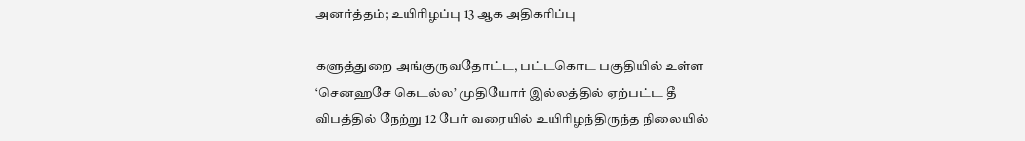அனர்த்தம்; உயிரிழப்பு 13 ஆக அதிகரிப்பு

களுத்துறை அங்குருவதோட்ட, பட்டகொட பகுதியில் உள்ள ‘செனஹசே கெடல்ல’ முதியோர் இல்லத்தில் ஏற்பட்ட தீ விபத்தில் நேற்று 12 பேர் வரையில் உயிரிழந்திருந்த நிலையில்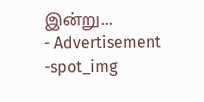இன்று...
- Advertisement -spot_img